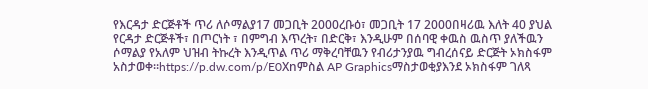የእርዳታ ድርጅቶች ጥሪ ለሶማልያ17 መጋቢት 2000ረቡዕ፣ መጋቢት 17 2000በዛሪዉ እለት 40 ያህል የርዳታ ድርጅቶች፣ በጦርነት ፣ በምግብ እጥረት፣ በድርቅ፣ እንዲሁም በሰባዊ ቀዉስ ዉስጥ ያለችዉን ሶማልያ የአለም ህዝብ ትኩረት እንዲጥል ጥሪ ማቅረባቸዉን የብሪታንያዉ ግብረሰናይ ድርጅት ኦክስፋም አስታወቀ።https://p.dw.com/p/E0Xnምስል AP Graphicsማስታወቂያእንደ ኦክስፋም ገለጻ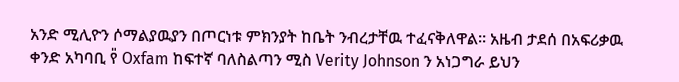አንድ ሚሊዮን ሶማልያዉያን በጦርነቱ ምክንያት ከቤት ንብረታቸዉ ተፈናቅለዋል። አዜብ ታደሰ በአፍሪቃዉ ቀንድ አካባቢ የ̎ Oxfam ከፍተኛ ባለስልጣን ሚስ Verity Johnson ን አነጋግራ ይህን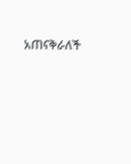አጠናቅራለች